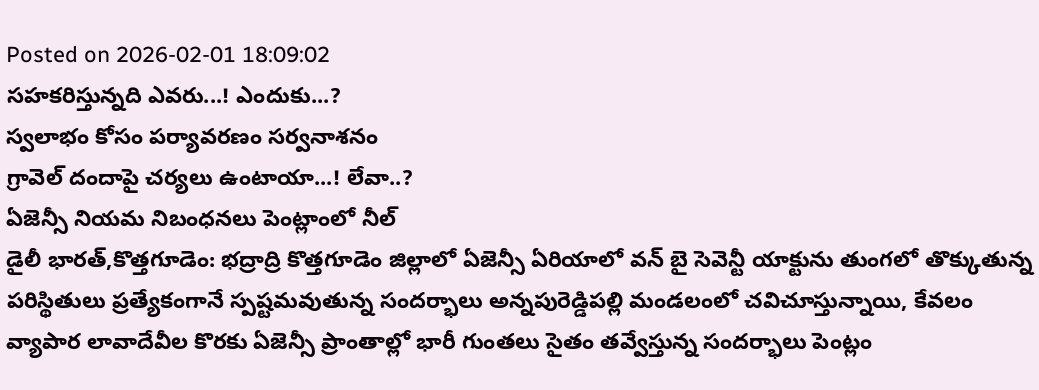Posted on 2026-02-01 18:09:02
సహకరిస్తున్నది ఎవరు...! ఎందుకు...?
స్వలాభం కోసం పర్యావరణం సర్వనాశనం
గ్రావెల్ దందాపై చర్యలు ఉంటాయా...! లేవా..?
ఏజెన్సీ నియమ నిబంధనలు పెంట్లాంలో నీల్
డైలీ భారత్,కొత్తగూడెం: భద్రాద్రి కొత్తగూడెం జిల్లాలో ఏజెన్సీ ఏరియాలో వన్ బై సెవెన్టీ యాక్టును తుంగలో తొక్కుతున్న పరిస్థితులు ప్రత్యేకంగానే స్పష్టమవుతున్న సందర్భాలు అన్నపురెడ్డిపల్లి మండలంలో చవిచూస్తున్నాయి, కేవలం వ్యాపార లావాదేవీల కొరకు ఏజెన్సీ ప్రాంతాల్లో భారీ గుంతలు సైతం తవ్వేస్తున్న సందర్భాలు పెంట్లం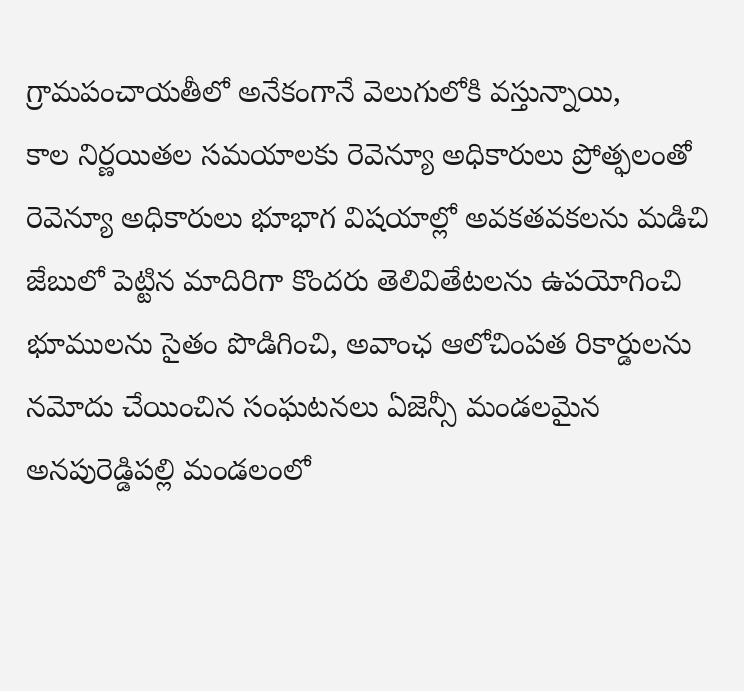గ్రామపంచాయతీలో అనేకంగానే వెలుగులోకి వస్తున్నాయి,
కాల నిర్ణయితల సమయాలకు రెవెన్యూ అధికారులు ప్రోత్ఫలంతో రెవెన్యూ అధికారులు భూభాగ విషయాల్లో అవకతవకలను మడిచి జేబులో పెట్టిన మాదిరిగా కొందరు తెలివితేటలను ఉపయోగించి భూములను సైతం పొడిగించి, అవాంఛ ఆలోచింపత రికార్డులను నమోదు చేయించిన సంఘటనలు ఏజెన్సీ మండలమైన అనపురెడ్డిపల్లి మండలంలో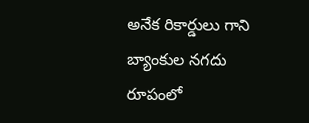అనేక రికార్డులు గాని బ్యాంకుల నగదు రూపంలో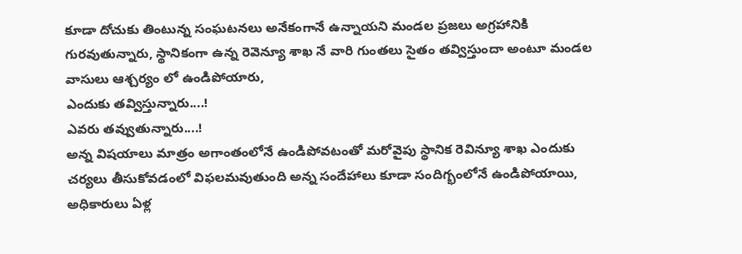కూడా దోచుకు తింటున్న సంఘటనలు అనేకంగానే ఉన్నాయని మండల ప్రజలు అగ్రహానికి గురవుతున్నారు, స్థానికంగా ఉన్న రెవెన్యూ శాఖ నే వారి గుంతలు సైతం తవ్విస్తుందా అంటూ మండల వాసులు ఆశ్చర్యం లో ఉండిపోయారు,
ఎందుకు తవ్విస్తున్నారు....!
ఎవరు తవ్వుతున్నారు....!
అన్న విషయాలు మాత్రం అగాంతంలోనే ఉండిపోవటంతో మరోవైపు స్థానిక రెవిన్యూ శాఖ ఎందుకు చర్యలు తీసుకోవడంలో విఫలమవుతుంది అన్న సందేహాలు కూడా సందిగ్భంలోనే ఉండిపోయాయి,
అధికారులు ఏళ్ల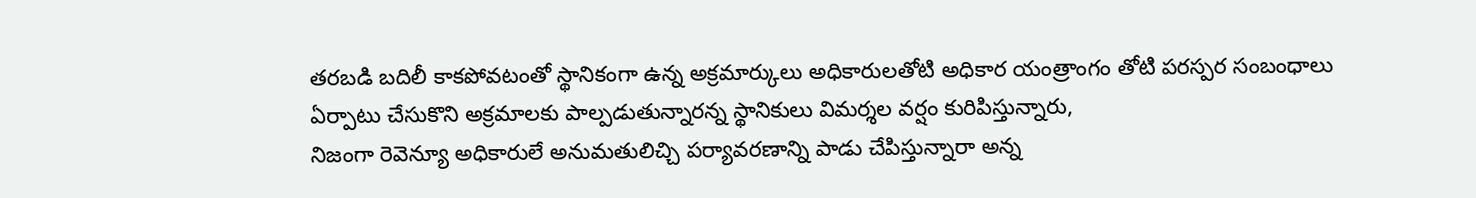తరబడి బదిలీ కాకపోవటంతో స్థానికంగా ఉన్న అక్రమార్కులు అధికారులతోటి అధికార యంత్రాంగం తోటి పరస్పర సంబంధాలు ఏర్పాటు చేసుకొని అక్రమాలకు పాల్పడుతున్నారన్న స్థానికులు విమర్శల వర్షం కురిపిస్తున్నారు,
నిజంగా రెవెన్యూ అధికారులే అనుమతులిచ్చి పర్యావరణాన్ని పాడు చేపిస్తున్నారా అన్న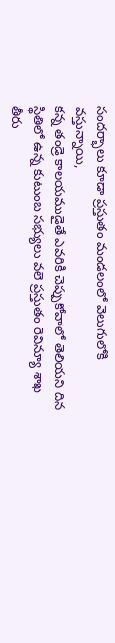సందర్భాలు కూడా ప్రస్తుతం మండలంలో వెలుగులోకి వస్తున్నాయి,
కన్న తండ్రె కాలయముడైతే ఎవరికి చెప్పుకోవాలో తెలియని దిన స్థితిలో ఉన్న కుటుంబ సభ్యులు వలె ప్రస్తుతం రెవిన్యూ శాఖ తీరు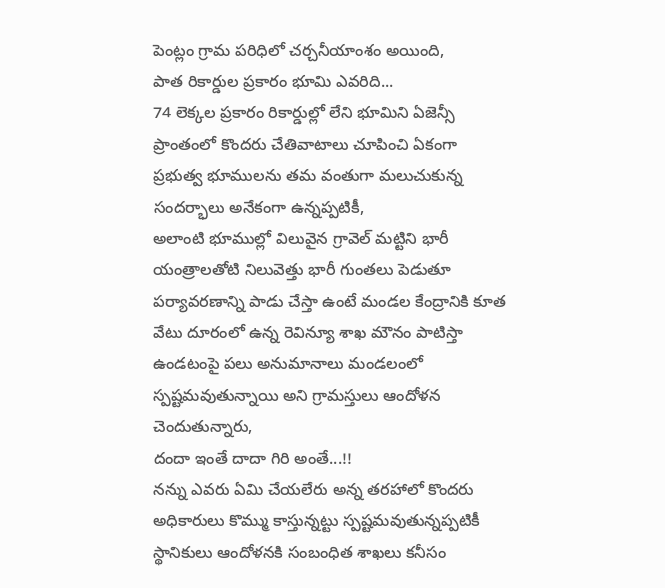పెంట్లం గ్రామ పరిధిలో చర్చనీయాంశం అయింది,
పాత రికార్డుల ప్రకారం భూమి ఎవరిది...
74 లెక్కల ప్రకారం రికార్డుల్లో లేని భూమిని ఏజెన్సీ ప్రాంతంలో కొందరు చేతివాటాలు చూపించి ఏకంగా ప్రభుత్వ భూములను తమ వంతుగా మలుచుకున్న సందర్భాలు అనేకంగా ఉన్నప్పటికీ,
అలాంటి భూముల్లో విలువైన గ్రావెల్ మట్టిని భారీ యంత్రాలతోటి నిలువెత్తు భారీ గుంతలు పెడుతూ పర్యావరణాన్ని పాడు చేస్తా ఉంటే మండల కేంద్రానికి కూత వేటు దూరంలో ఉన్న రెవిన్యూ శాఖ మౌనం పాటిస్తా ఉండటంపై పలు అనుమానాలు మండలంలో స్పష్టమవుతున్నాయి అని గ్రామస్తులు ఆందోళన చెందుతున్నారు,
దందా ఇంతే దాదా గిరి అంతే...!!
నన్ను ఎవరు ఏమి చేయలేరు అన్న తరహాలో కొందరు అధికారులు కొమ్ము కాస్తున్నట్టు స్పష్టమవుతున్నప్పటికీ స్థానికులు ఆందోళనకి సంబంధిత శాఖలు కనీసం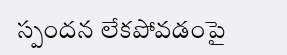స్పందన లేకపోవడంపై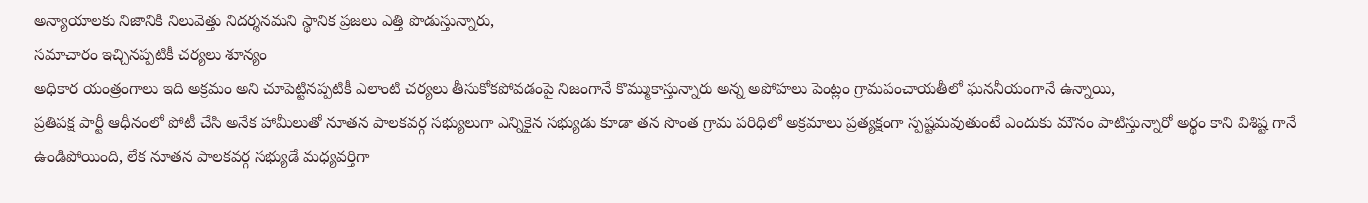అన్యాయాలకు నిజానికి నిలువెత్తు నిదర్శనమని స్థానిక ప్రజలు ఎత్తి పొడుస్తున్నారు,
సమాచారం ఇచ్చినప్పటికీ చర్యలు శూన్యం
అధికార యంత్రంగాలు ఇది అక్రమం అని చూపెట్టినప్పటికీ ఎలాంటి చర్యలు తీసుకోకపోవడంపై నిజంగానే కొమ్ముకాస్తున్నారు అన్న అపోహలు పెంట్లం గ్రామపంచాయతీలో ఘననీయంగానే ఉన్నాయి,
ప్రతిపక్ష పార్టీ ఆధీనంలో పోటీ చేసి అనేక హామీలుతో నూతన పాలకవర్గ సభ్యులుగా ఎన్నికైన సభ్యుడు కూడా తన సొంత గ్రామ పరిధిలో అక్రమాలు ప్రత్యక్షంగా స్పష్టమవుతుంటే ఎందుకు మౌనం పాటిస్తున్నారో అర్థం కాని విశిష్ట గానే ఉండిపోయింది, లేక నూతన పాలకవర్గ సభ్యుడే మధ్యవర్తిగా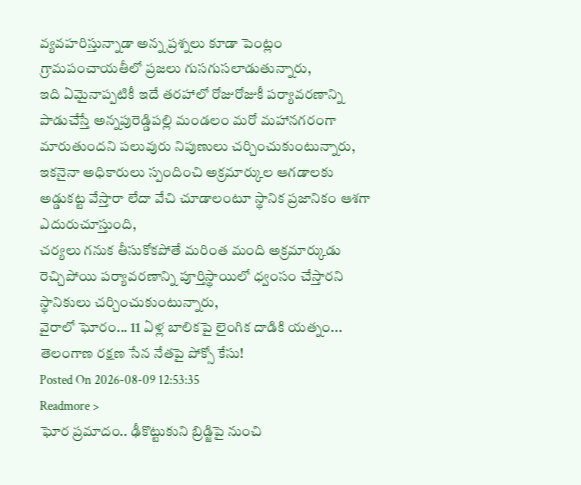వ్యవహరిస్తున్నాడా అన్న ప్రశ్నలు కూడా పెంట్లం గ్రామపంచాయతీలో ప్రజలు గుసగుసలాడుతున్నారు,
ఇది ఏమైనాప్పటికీ ఇదే తరహాలో రోజురోజుకీ పర్యావరణాన్ని పాడుచేస్తే అన్నపురెడ్డిపల్లి మండలం మరో మహానగరంగా మారుతుందని పలువురు నిపుణులు చర్చించుకుంటున్నారు,
ఇకనైనా అధికారులు స్పందించి అక్రమార్కుల ఆగడాలకు అడ్డుకట్ట వేస్తారా లేదా వేచి చూడాలంటూ స్థానిక ప్రజానికం ఆశగా ఎదురుచూస్తుంది,
చర్యలు గనుక తీసుకోకపోతే మరింత మంది అక్రమార్కుడు రెచ్చిపోయి పర్యావరణాన్ని పూర్తిస్థాయిలో ధ్వంసం చేస్తారని స్థానికులు చర్చించుకుంటున్నారు,
వైరాలో ఘోరం... 11 ఏళ్ల బాలికపై లైంగిక దాడికి యత్నం... తెలంగాణ రక్షణ సేన నేతపై పోక్సో కేసు!
Posted On 2026-08-09 12:53:35
Readmore >
ఘోర ప్రమాదం.. ఢీకొట్టుకుని బ్రిడ్జిపై నుంచి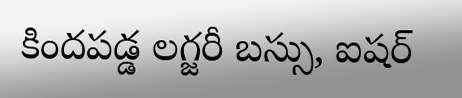కిందపడ్డ లగ్జరీ బస్సు, ఐషర్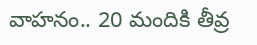వాహనం.. 20 మందికి తీవ్ర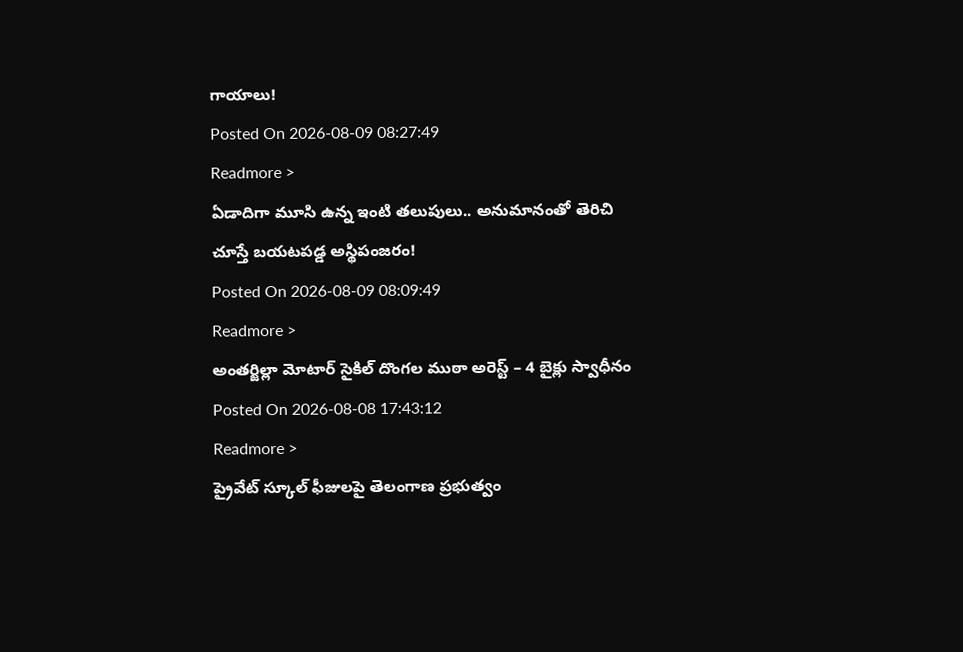గాయాలు!
Posted On 2026-08-09 08:27:49
Readmore >
ఏడాదిగా మూసి ఉన్న ఇంటి తలుపులు.. అనుమానంతో తెరిచి చూస్తే బయటపడ్డ అస్థిపంజరం!
Posted On 2026-08-09 08:09:49
Readmore >
అంతర్జిల్లా మోటార్ సైకిల్ దొంగల ముఠా అరెస్ట్ – 4 బైక్లు స్వాధీనం
Posted On 2026-08-08 17:43:12
Readmore >
ప్రైవేట్ స్కూల్ ఫీజులపై తెలంగాణ ప్రభుత్వం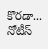కొరడా... నోటీస్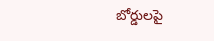బోర్డులపై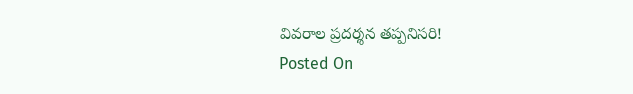వివరాల ప్రదర్శన తప్పనిసరి!
Posted On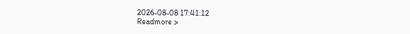2026-08-08 17:41:12
Readmore >